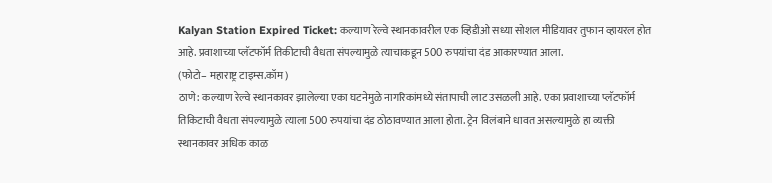Kalyan Station Expired Ticket: कल्याण रेल्वे स्थानकावरील एक व्हिडीओ सध्या सोशल मीडियावर तुफान व्हायरल होत आहे. प्रवाशाच्या प्लॅटफॉर्म तिकीटाची वैधता संपल्यामुळे त्याचाकडून 500 रुपयांचा दंड आकारण्यात आला.
(फोटो– महाराष्ट्र टाइम्स.कॉम)
ठाणे: कल्याण रेल्वे स्थानकावर झालेल्या एका घटनेमुळे नागरिकांमध्ये संतापाची लाट उसळली आहे. एका प्रवाशाच्या प्लॅटफॉर्म तिकिटाची वैधता संपल्यामुळे त्याला 500 रुपयांचा दंड ठोठावण्यात आला होता. ट्रेन विलंबाने धावत असल्यामुळे हा व्यक्ती स्थानकावर अधिक काळ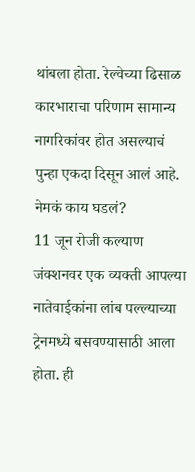थांबला होता. रेल्वेच्या ढिसाळ कारभाराचा परिणाम सामान्य नागरिकांवर होत असल्याचं पुन्हा एकदा दिसून आलं आहे.
नेमकं काय घडलं?
11 जून रोजी कल्याण जंक्शनवर एक व्यक्ती आपल्या नातेवाईकांना लांब पल्ल्याच्या ट्रेनमध्ये बसवण्यासाठी आला होता. ही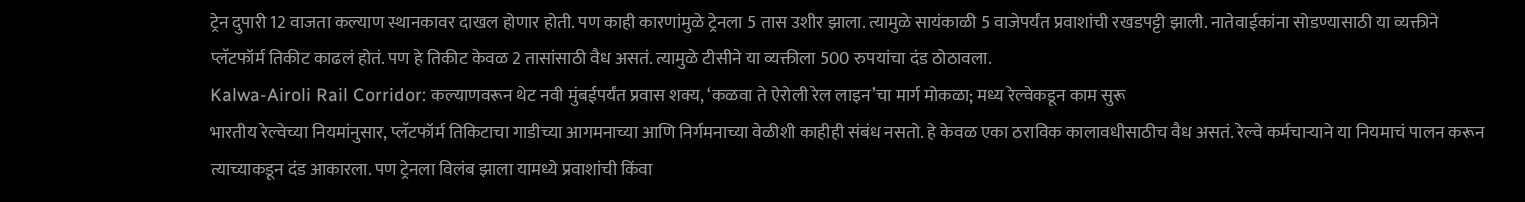ट्रेन दुपारी 12 वाजता कल्याण स्थानकावर दाखल होणार होती. पण काही कारणांमुळे ट्रेनला 5 तास उशीर झाला. त्यामुळे सायंकाळी 5 वाजेपर्यंत प्रवाशांची रखडपट्टी झाली. नातेवाईकांना सोडण्यासाठी या व्यक्तीने प्लॅटफॉर्म तिकीट काढलं होतं. पण हे तिकीट केवळ 2 तासांसाठी वैध असतं. त्यामुळे टीसीने या व्यक्तीला 500 रुपयांचा दंड ठोठावला.
Kalwa-Airoli Rail Corridor: कल्याणवरून थेट नवी मुंबईपर्यंत प्रवास शक्य, ‘कळवा ते ऐरोली रेल लाइन’चा मार्ग मोकळा; मध्य रेल्वेकडून काम सुरू
भारतीय रेल्वेच्या नियमांनुसार, प्लॅटफॉर्म तिकिटाचा गाडीच्या आगमनाच्या आणि निर्गमनाच्या वेळीशी काहीही संबंध नसतो. हे केवळ एका ठराविक कालावधीसाठीच वैध असतं. रेल्वे कर्मचाऱ्याने या नियमाचं पालन करून त्याच्याकडून दंड आकारला. पण ट्रेनला विलंब झाला यामध्ये प्रवाशांची किंवा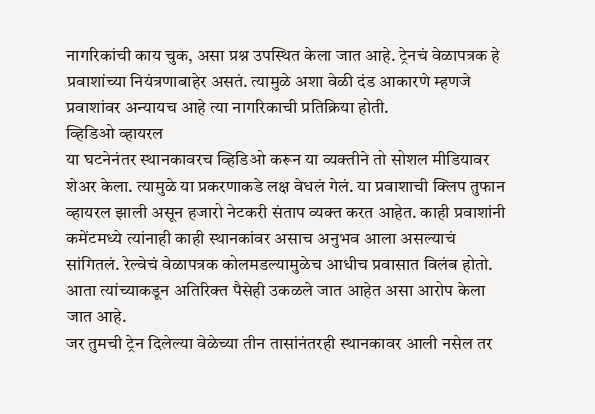नागरिकांची काय चुक, असा प्रश्न उपस्थित केला जात आहे. ट्रेनचं वेळापत्रक हे प्रवाशांच्या नियंत्रणाबाहेर असतं. त्यामुळे अशा वेळी दंड आकारणे म्हणजे प्रवाशांवर अन्यायच आहे त्या नागरिकाची प्रतिक्रिया होती.
व्हिडिओ व्हायरल
या घटनेनंतर स्थानकावरच व्हिडिओ करून या व्यक्तीने तो सोशल मीडियावर शेअर केला. त्यामुळे या प्रकरणाकडे लक्ष वेधलं गेलं. या प्रवाशाची क्लिप तुफान व्हायरल झाली असून हजारो नेटकरी संताप व्यक्त करत आहेत. काही प्रवाशांनी कमेंटमध्ये त्यांनाही काही स्थानकांवर असाच अनुभव आला असल्याचं सांगितलं. रेल्वेचं वेळापत्रक कोलमडल्यामुळेच आधीच प्रवासात विलंब होतो. आता त्यांच्याकडून अतिरिक्त पैसेही उकळले जात आहेत असा आरोप केला जात आहे.
जर तुमची ट्रेन दिलेल्या वेळेच्या तीन तासांनंतरही स्थानकावर आली नसेल तर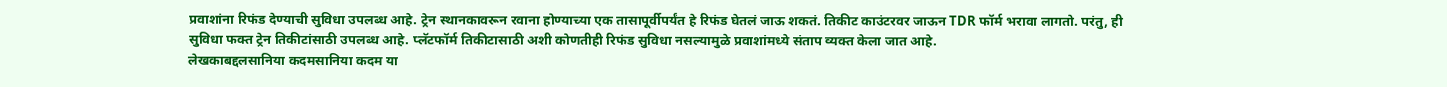प्रवाशांना रिफंड देण्याची सुविधा उपलब्ध आहे. ट्रेन स्थानकावरून रवाना होण्याच्या एक तासापूर्वीपर्यंत हे रिफंड घेतलं जाऊ शकतं. तिकीट काउंटरवर जाऊन TDR फॉर्म भरावा लागतो. परंतु, ही सुविधा फक्त ट्रेन तिकीटांसाठी उपलब्ध आहे. प्लॅटफॉर्म तिकीटासाठी अशी कोणतीही रिफंड सुविधा नसल्यामुळे प्रवाशांमध्ये संताप व्यक्त केला जात आहे.
लेखकाबद्दलसानिया कदमसानिया कदम या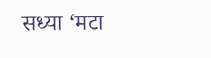सध्या ‘मटा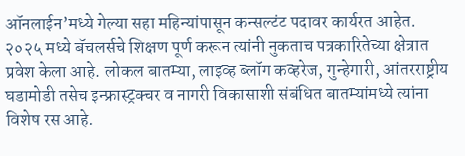ऑनलाईन’मध्ये गेल्या सहा महिन्यांपासून कन्सल्टंट पदावर कार्यरत आहेत. २०२५ मध्ये बॅचलर्सचे शिक्षण पूर्ण करून त्यांनी नुकताच पत्रकारितेच्या क्षेत्रात प्रवेश केला आहे. लोकल बातम्या, लाइव्ह ब्लॉग कव्हरेज, गुन्हेगारी, आंतरराष्ट्रीय घडामोडी तसेच इन्फ्रास्ट्रक्चर व नागरी विकासाशी संबंधित बातम्यांमध्ये त्यांना विशेष रस आहे.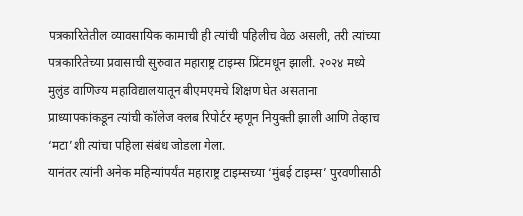पत्रकारितेतील व्यावसायिक कामाची ही त्यांची पहिलीच वेळ असली, तरी त्यांच्या पत्रकारितेच्या प्रवासाची सुरुवात महाराष्ट्र टाइम्स प्रिंटमधून झाली. २०२४ मध्ये मुलुंड वाणिज्य महाविद्यालयातून बीएमएमचे शिक्षण घेत असताना प्राध्यापकांकडून त्यांची कॉलेज क्लब रिपोर्टर म्हणून नियुक्ती झाली आणि तेव्हाच ‘मटा’शी त्यांचा पहिला संबंध जोडला गेला.
यानंतर त्यांनी अनेक महिन्यांपर्यंत महाराष्ट्र टाइम्सच्या ‘मुंबई टाइम्स’ पुरवणीसाठी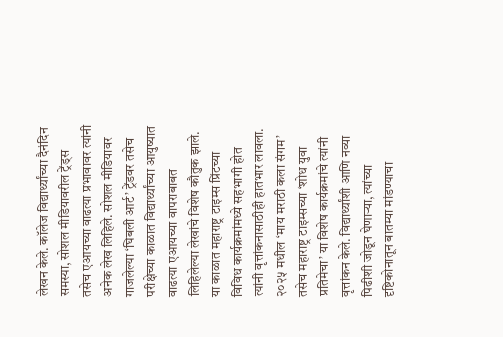लेखन केले. कॉलेज विद्यार्थ्यांच्या दैनंदिन समस्या, सोशल मीडियावरील ट्रेंड्स तसेच एआयच्या वाढत्या प्रभावावर त्यांनी अनेक लेख लिहिले. सोशल मीडियावर गाजलेल्या ‘घिबली आर्ट’ ट्रेंडवर तसेच परीक्षेच्या काळात विद्यार्थ्यांच्या आयुष्यात वाढत्या एआयच्या वापराबाबत लिहिलेल्या लेखांचे विशेष कौतुक झाले. या काळात महाराष्ट्र टाइम्स प्रिंटच्या विविध कार्यक्रमांमध्ये सहभागी होत त्यांनी वृत्तांकनासाठीही हातभार लावला. २०२५ मधील ‘माय मराठी कला संगम’ तसेच महाराष्ट्र टाइम्सच्या ‘शोध युवा प्रतिमेचा’ या विशेष कार्यक्रमांचे त्यांनी वृत्तांकन केले. विद्यार्थ्यांशी आणि नव्या पिढीशी जोडून घेणाऱ्या, त्यांच्या दृष्टिकोनातून बातम्या मांडण्याचा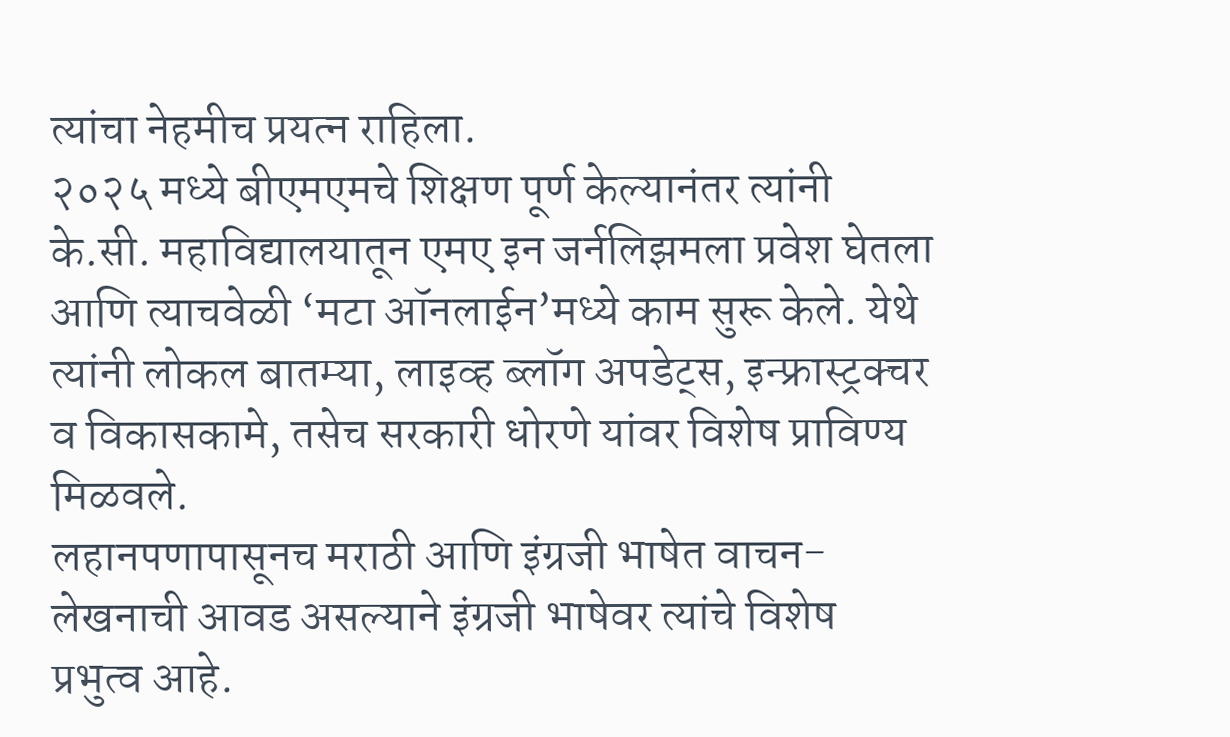त्यांचा नेहमीच प्रयत्न राहिला.
२०२५ मध्ये बीएमएमचे शिक्षण पूर्ण केल्यानंतर त्यांनी के.सी. महाविद्यालयातून एमए इन जर्नलिझमला प्रवेश घेतला आणि त्याचवेळी ‘मटा ऑनलाईन’मध्ये काम सुरू केले. येथे त्यांनी लोकल बातम्या, लाइव्ह ब्लॉग अपडेट्स, इन्फ्रास्ट्रक्चर व विकासकामे, तसेच सरकारी धोरणे यांवर विशेष प्राविण्य मिळवले.
लहानपणापासूनच मराठी आणि इंग्रजी भाषेत वाचन-लेखनाची आवड असल्याने इंग्रजी भाषेवर त्यांचे विशेष प्रभुत्व आहे.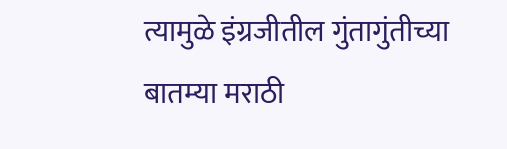त्यामुळे इंग्रजीतील गुंतागुंतीच्या बातम्या मराठी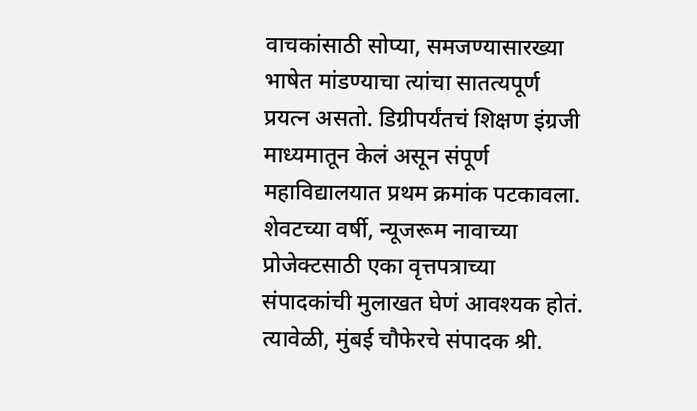वाचकांसाठी सोप्या, समजण्यासारख्या भाषेत मांडण्याचा त्यांचा सातत्यपूर्ण प्रयत्न असतो. डिग्रीपर्यंतचं शिक्षण इंग्रजी माध्यमातून केलं असून संपूर्ण महाविद्यालयात प्रथम क्रमांक पटकावला. शेवटच्या वर्षी, न्यूजरूम नावाच्या प्रोजेक्टसाठी एका वृत्तपत्राच्या संपादकांची मुलाखत घेणं आवश्यक होतं. त्यावेळी, मुंबई चौफेरचे संपादक श्री.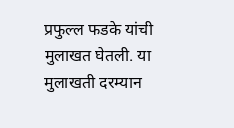प्रफुल्ल फडके यांची मुलाखत घेतली. या मुलाखती दरम्यान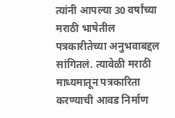त्यांनी आपल्या 30 वर्षांच्या मराठी भाषेतील पत्रकारीतेच्या अनुभवाबद्दल सांगितलं. त्यावेळी मराठी माध्यमातून पत्रकारिता करण्याची आवड निर्माण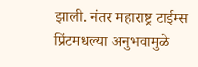झाली. नंतर महाराष्ट्र टाईम्स प्रिंटमधल्या अनुभवामुळे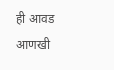ही आवड आणखी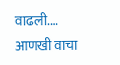वाढली.… आणखी वाचा